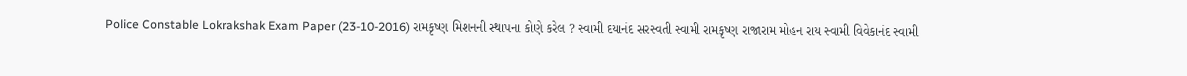Police Constable Lokrakshak Exam Paper (23-10-2016) રામકૃષ્ણ મિશનની સ્થાપના કોણે કરેલ ? સ્વામી દયાનંદ સરસ્વતી સ્વામી રામકૃષ્ણ રાજારામ મોહન રાય સ્વામી વિવેકાનંદ સ્વામી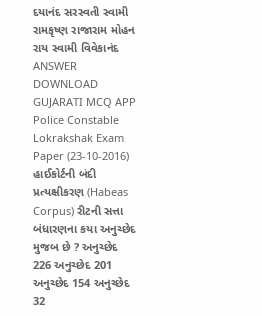દયાનંદ સરસ્વતી સ્વામી રામકૃષ્ણ રાજારામ મોહન રાય સ્વામી વિવેકાનંદ ANSWER DOWNLOAD GUJARATI MCQ APP
Police Constable Lokrakshak Exam Paper (23-10-2016) હાઈકોર્ટની બંદી પ્રત્યક્ષીકરણ (Habeas Corpus) રીટની સત્તા બંધારણના કયા અનુચ્છેદ મુજબ છે ? અનુચ્છેદ 226 અનુચ્છેદ 201 અનુચ્છેદ 154 અનુચ્છેદ 32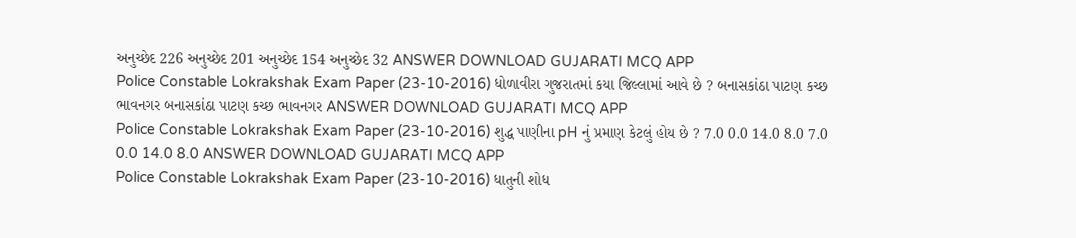અનુચ્છેદ 226 અનુચ્છેદ 201 અનુચ્છેદ 154 અનુચ્છેદ 32 ANSWER DOWNLOAD GUJARATI MCQ APP
Police Constable Lokrakshak Exam Paper (23-10-2016) ધોળાવીરા ગુજરાતમાં કયા જિલ્લામાં આવે છે ? બનાસકાંઠા પાટણ કચ્છ ભાવનગર બનાસકાંઠા પાટણ કચ્છ ભાવનગર ANSWER DOWNLOAD GUJARATI MCQ APP
Police Constable Lokrakshak Exam Paper (23-10-2016) શુદ્ધ પાણીના pH નું પ્રમાણ કેટલું હોય છે ? 7.0 0.0 14.0 8.0 7.0 0.0 14.0 8.0 ANSWER DOWNLOAD GUJARATI MCQ APP
Police Constable Lokrakshak Exam Paper (23-10-2016) ધાતુની શોધ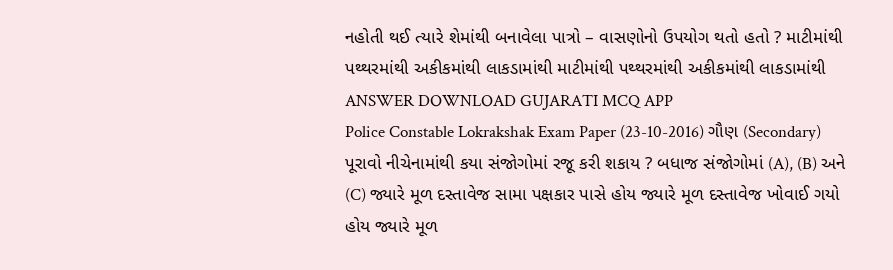નહોતી થઈ ત્યારે શેમાંથી બનાવેલા પાત્રો – વાસણોનો ઉપયોગ થતો હતો ? માટીમાંથી પથ્થરમાંથી અકીકમાંથી લાકડામાંથી માટીમાંથી પથ્થરમાંથી અકીકમાંથી લાકડામાંથી ANSWER DOWNLOAD GUJARATI MCQ APP
Police Constable Lokrakshak Exam Paper (23-10-2016) ગૌણ (Secondary) પૂરાવો નીચેનામાંથી કયા સંજોગોમાં રજૂ કરી શકાય ? બધાજ સંજોગોમાં (A), (B) અને (C) જ્યારે મૂળ દસ્તાવેજ સામા પક્ષકાર પાસે હોય જ્યારે મૂળ દસ્તાવેજ ખોવાઈ ગયો હોય જ્યારે મૂળ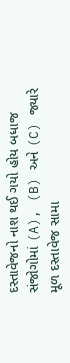દસ્તાવેજનો નાશ થઈ ગયો હોય બધાજ સંજોગોમાં (A), (B) અને (C) જ્યારે મૂળ દસ્તાવેજ સામા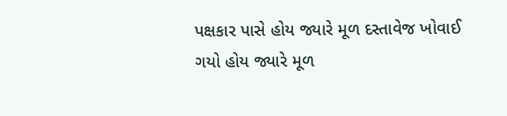પક્ષકાર પાસે હોય જ્યારે મૂળ દસ્તાવેજ ખોવાઈ ગયો હોય જ્યારે મૂળ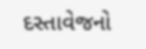દસ્તાવેજનો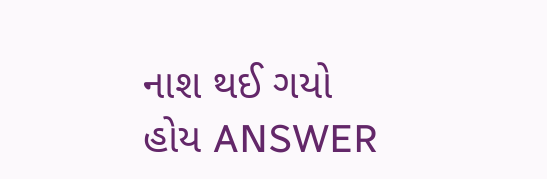નાશ થઈ ગયો હોય ANSWER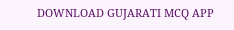DOWNLOAD GUJARATI MCQ APP